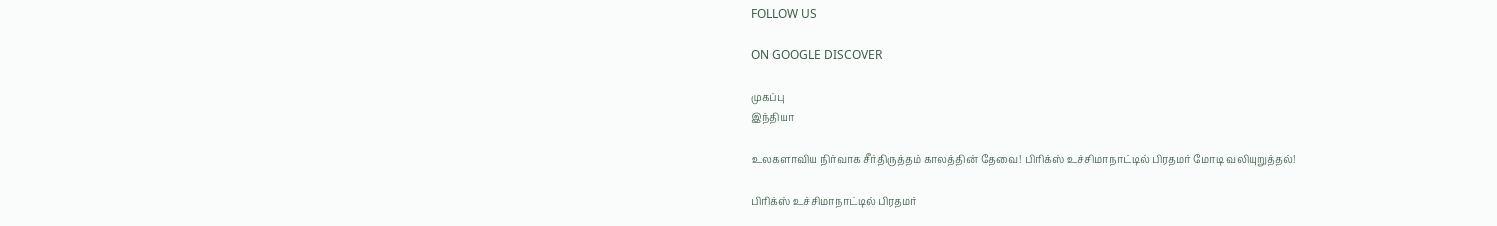FOLLOW US

ON GOOGLE DISCOVER

முகப்பு
இந்தியா

உலகளாவிய நிர்வாக சீர்திருத்தம் காலத்தின் தேவை! பிரிக்ஸ் உச்சிமாநாட்டில் பிரதமர் மோடி வலியுறுத்தல்!

பிரிக்ஸ் உச்சிமாநாட்டில் பிரதமர்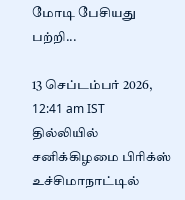மோடி பேசியது பற்றி...

13 செப்டம்பர் 2026, 12:41 am IST
தில்லியில் சனிக்கிழமை பிரிக்ஸ் உச்சிமாநாட்டில்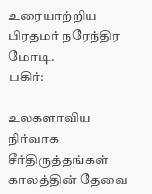உரையாற்றிய பிரதமர் நரேந்திர மோடி.
பகிர்:

உலகளாவிய நிர்வாக சீர்திருத்தங்கள் காலத்தின் தேவை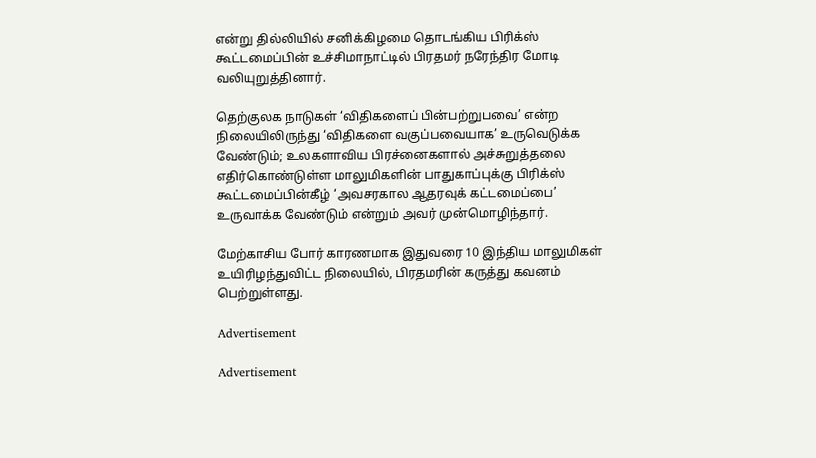என்று தில்லியில் சனிக்கிழமை தொடங்கிய பிரிக்ஸ் கூட்டமைப்பின் உச்சிமாநாட்டில் பிரதமர் நரேந்திர மோடி வலியுறுத்தினார்.

தெற்குலக நாடுகள் ‘விதிகளைப் பின்பற்றுபவை’ என்ற நிலையிலிருந்து ‘விதிகளை வகுப்பவையாக’ உருவெடுக்க வேண்டும்; உலகளாவிய பிரச்னைகளால் அச்சுறுத்தலை எதிர்கொண்டுள்ள மாலுமிகளின் பாதுகாப்புக்கு பிரிக்ஸ் கூட்டமைப்பின்கீழ் ‘அவசரகால ஆதரவுக் கட்டமைப்பை’ உருவாக்க வேண்டும் என்றும் அவர் முன்மொழிந்தார்.

மேற்காசிய போர் காரணமாக இதுவரை 10 இந்திய மாலுமிகள் உயிரிழந்துவிட்ட நிலையில், பிரதமரின் கருத்து கவனம் பெற்றுள்ளது.

Advertisement

Advertisement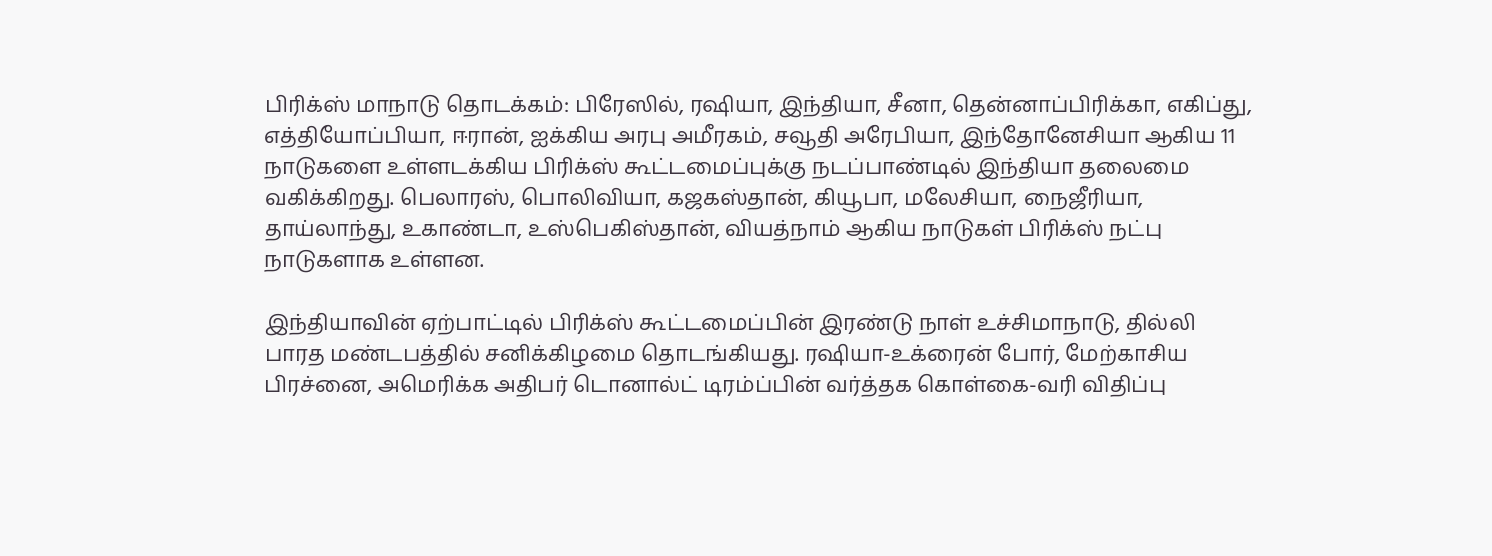பிரிக்ஸ் மாநாடு தொடக்கம்: பிரேஸில், ரஷியா, இந்தியா, சீனா, தென்னாப்பிரிக்கா, எகிப்து, எத்தியோப்பியா, ஈரான், ஐக்கிய அரபு அமீரகம், சவூதி அரேபியா, இந்தோனேசியா ஆகிய 11 நாடுகளை உள்ளடக்கிய பிரிக்ஸ் கூட்டமைப்புக்கு நடப்பாண்டில் இந்தியா தலைமை வகிக்கிறது. பெலாரஸ், பொலிவியா, கஜகஸ்தான், கியூபா, மலேசியா, நைஜீரியா, தாய்லாந்து, உகாண்டா, உஸ்பெகிஸ்தான், வியத்நாம் ஆகிய நாடுகள் பிரிக்ஸ் நட்பு நாடுகளாக உள்ளன.

இந்தியாவின் ஏற்பாட்டில் பிரிக்ஸ் கூட்டமைப்பின் இரண்டு நாள் உச்சிமாநாடு, தில்லி பாரத மண்டபத்தில் சனிக்கிழமை தொடங்கியது. ரஷியா-உக்ரைன் போர், மேற்காசிய பிரச்னை, அமெரிக்க அதிபர் டொனால்ட் டிரம்ப்பின் வர்த்தக கொள்கை-வரி விதிப்பு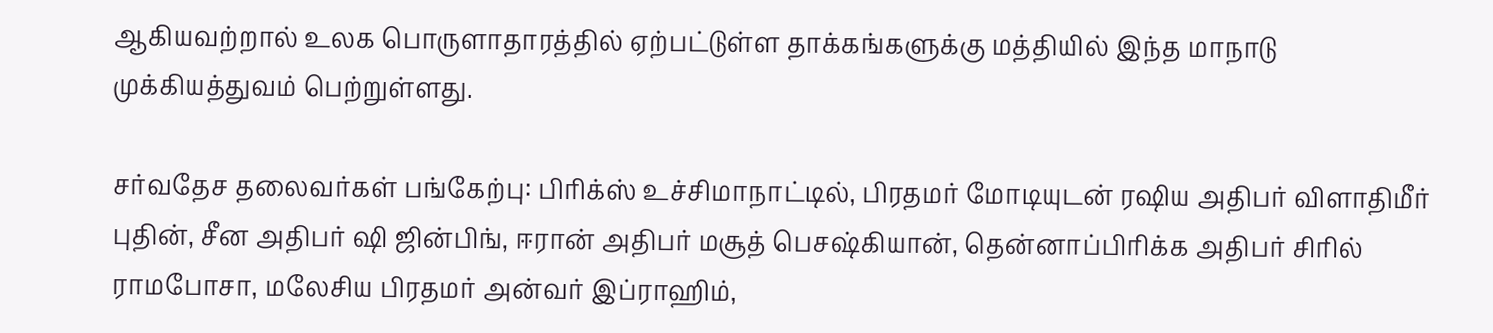ஆகியவற்றால் உலக பொருளாதாரத்தில் ஏற்பட்டுள்ள தாக்கங்களுக்கு மத்தியில் இந்த மாநாடு முக்கியத்துவம் பெற்றுள்ளது.

சர்வதேச தலைவர்கள் பங்கேற்பு: பிரிக்ஸ் உச்சிமாநாட்டில், பிரதமர் மோடியுடன் ரஷிய அதிபர் விளாதிமீர் புதின், சீன அதிபர் ஷி ஜின்பிங், ஈரான் அதிபர் மசூத் பெசஷ்கியான், தென்னாப்பிரிக்க அதிபர் சிரில் ராமபோசா, மலேசிய பிரதமர் அன்வர் இப்ராஹிம்,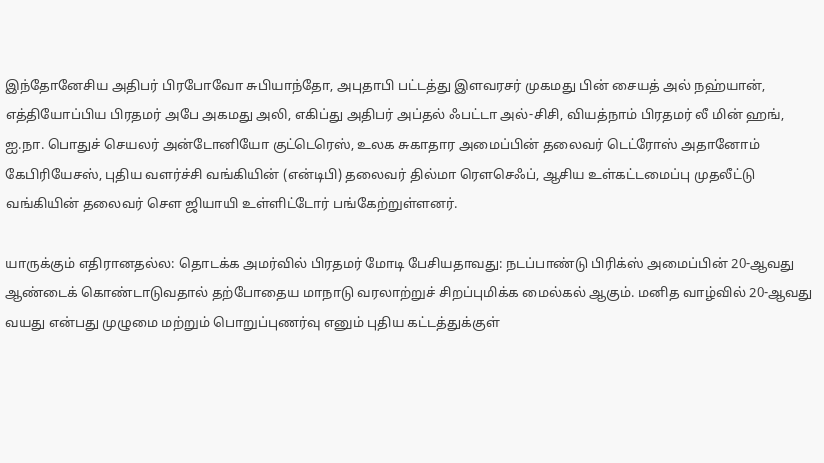இந்தோனேசிய அதிபர் பிரபோவோ சுபியாந்தோ, அபுதாபி பட்டத்து இளவரசர் முகமது பின் சையத் அல் நஹ்யான், எத்தியோப்பிய பிரதமர் அபே அகமது அலி, எகிப்து அதிபர் அப்தல் ஃபட்டா அல்-சிசி, வியத்நாம் பிரதமர் லீ மின் ஹங், ஐ.நா. பொதுச் செயலர் அன்டோனியோ குட்டெரெஸ், உலக சுகாதார அமைப்பின் தலைவர் டெட்ரோஸ் அதானோம் கேபிரியேசஸ், புதிய வளர்ச்சி வங்கியின் (என்டிபி) தலைவர் தில்மா ரெளசெஃப், ஆசிய உள்கட்டமைப்பு முதலீட்டு வங்கியின் தலைவர் செள ஜியாயி உள்ளிட்டோர் பங்கேற்றுள்ளனர்.

யாருக்கும் எதிரானதல்ல: தொடக்க அமர்வில் பிரதமர் மோடி பேசியதாவது: நடப்பாண்டு பிரிக்ஸ் அமைப்பின் 20-ஆவது ஆண்டைக் கொண்டாடுவதால் தற்போதைய மாநாடு வரலாற்றுச் சிறப்புமிக்க மைல்கல் ஆகும். மனித வாழ்வில் 20-ஆவது வயது என்பது முழுமை மற்றும் பொறுப்புணர்வு எனும் புதிய கட்டத்துக்குள்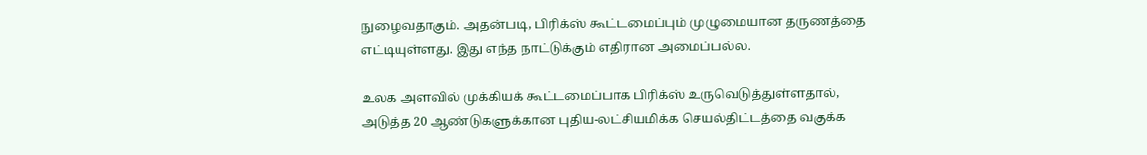நுழைவதாகும். அதன்படி, பிரிக்ஸ் கூட்டமைப்பும் முழுமையான தருணத்தை எட்டியுள்ளது. இது எந்த நாட்டுக்கும் எதிரான அமைப்பல்ல.

உலக அளவில் முக்கியக் கூட்டமைப்பாக பிரிக்ஸ் உருவெடுத்துள்ளதால், அடுத்த 20 ஆண்டுகளுக்கான புதிய-லட்சியமிக்க செயல்திட்டத்தை வகுக்க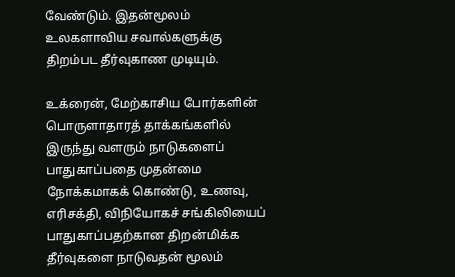வேண்டும். இதன்மூலம் உலகளாவிய சவால்களுக்கு திறம்பட தீர்வுகாண முடியும்.

உக்ரைன், மேற்காசிய போர்களின் பொருளாதாரத் தாக்கங்களில் இருந்து வளரும் நாடுகளைப் பாதுகாப்பதை முதன்மை நோக்கமாகக் கொண்டு, உணவு, எரிசக்தி, விநியோகச் சங்கிலியைப் பாதுகாப்பதற்கான திறன்மிக்க தீர்வுகளை நாடுவதன் மூலம்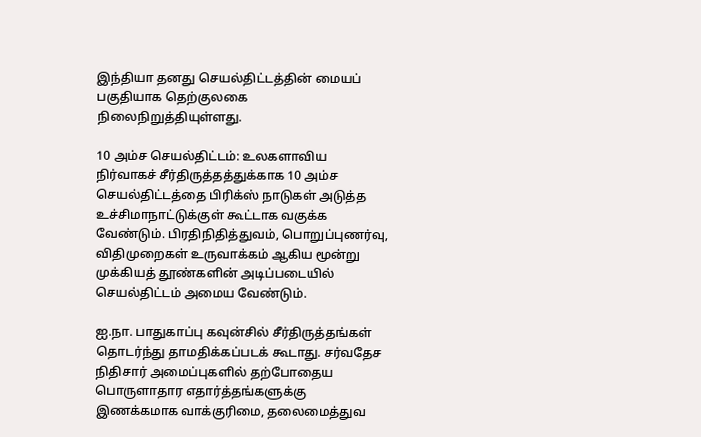இந்தியா தனது செயல்திட்டத்தின் மையப் பகுதியாக தெற்குலகை நிலைநிறுத்தியுள்ளது.

10 அம்ச செயல்திட்டம்: உலகளாவிய நிர்வாகச் சீர்திருத்தத்துக்காக 10 அம்ச செயல்திட்டத்தை பிரிக்ஸ் நாடுகள் அடுத்த உச்சிமாநாட்டுக்குள் கூட்டாக வகுக்க வேண்டும். பிரதிநிதித்துவம், பொறுப்புணர்வு, விதிமுறைகள் உருவாக்கம் ஆகிய மூன்று முக்கியத் தூண்களின் அடிப்படையில் செயல்திட்டம் அமைய வேண்டும்.

ஐ.நா. பாதுகாப்பு கவுன்சில் சீர்திருத்தங்கள் தொடர்ந்து தாமதிக்கப்படக் கூடாது. சர்வதேச நிதிசார் அமைப்புகளில் தற்போதைய பொருளாதார எதார்த்தங்களுக்கு இணக்கமாக வாக்குரிமை, தலைமைத்துவ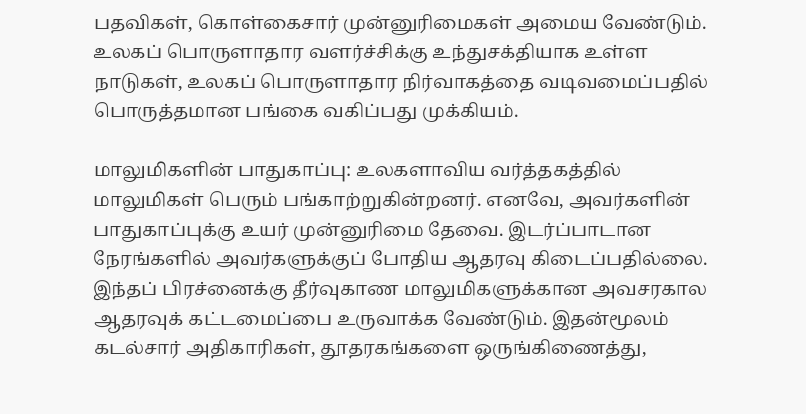பதவிகள், கொள்கைசார் முன்னுரிமைகள் அமைய வேண்டும். உலகப் பொருளாதார வளர்ச்சிக்கு உந்துசக்தியாக உள்ள நாடுகள், உலகப் பொருளாதார நிர்வாகத்தை வடிவமைப்பதில் பொருத்தமான பங்கை வகிப்பது முக்கியம்.

மாலுமிகளின் பாதுகாப்பு: உலகளாவிய வர்த்தகத்தில் மாலுமிகள் பெரும் பங்காற்றுகின்றனர். எனவே, அவர்களின் பாதுகாப்புக்கு உயர் முன்னுரிமை தேவை. இடர்ப்பாடான நேரங்களில் அவர்களுக்குப் போதிய ஆதரவு கிடைப்பதில்லை. இந்தப் பிரச்னைக்கு தீர்வுகாண மாலுமிகளுக்கான அவசரகால ஆதரவுக் கட்டமைப்பை உருவாக்க வேண்டும். இதன்மூலம் கடல்சார் அதிகாரிகள், தூதரகங்களை ஒருங்கிணைத்து,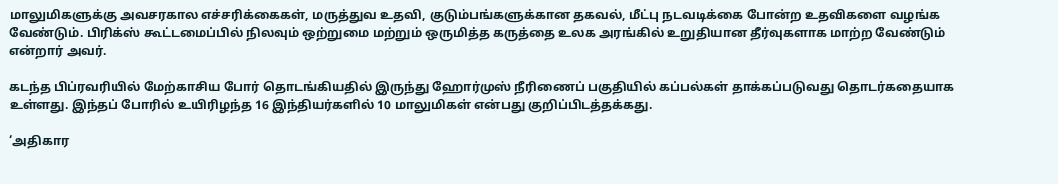மாலுமிகளுக்கு அவசரகால எச்சரிக்கைகள், மருத்துவ உதவி, குடும்பங்களுக்கான தகவல், மீட்பு நடவடிக்கை போன்ற உதவிகளை வழங்க வேண்டும். பிரிக்ஸ் கூட்டமைப்பில் நிலவும் ஒற்றுமை மற்றும் ஒருமித்த கருத்தை உலக அரங்கில் உறுதியான தீர்வுகளாக மாற்ற வேண்டும் என்றார் அவர்.

கடந்த பிப்ரவரியில் மேற்காசிய போர் தொடங்கியதில் இருந்து ஹோர்முஸ் நீரிணைப் பகுதியில் கப்பல்கள் தாக்கப்படுவது தொடர்கதையாக உள்ளது. இந்தப் போரில் உயிரிழந்த 16 இந்தியர்களில் 10 மாலுமிகள் என்பது குறிப்பிடத்தக்கது.

‘அதிகார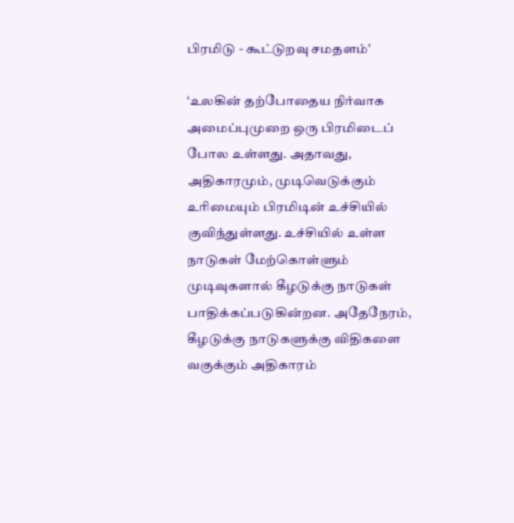பிரமிடு - கூட்டுறவு சமதளம்’

‘உலகின் தற்போதைய நிர்வாக அமைப்புமுறை ஒரு பிரமிடைப் போல உள்ளது. அதாவது, அதிகாரமும், முடிவெடுக்கும் உரிமையும் பிரமிடின் உச்சியில் குவிந்துள்ளது. உச்சியில் உள்ள நாடுகள் மேற்கொள்ளும் முடிவுகளால் கீழடுக்கு நாடுகள் பாதிக்கப்படுகின்றன. அதேநேரம், கீழடுக்கு நாடுகளுக்கு விதிகளை வகுக்கும் அதிகாரம்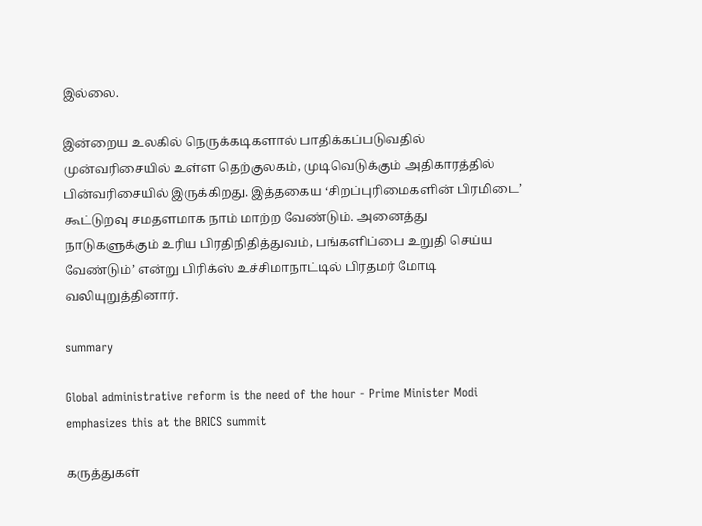இல்லை.

இன்றைய உலகில் நெருக்கடிகளால் பாதிக்கப்படுவதில் முன்வரிசையில் உள்ள தெற்குலகம், முடிவெடுக்கும் அதிகாரத்தில் பின்வரிசையில் இருக்கிறது. இத்தகைய ‘சிறப்புரிமைகளின் பிரமிடை’ கூட்டுறவு சமதளமாக நாம் மாற்ற வேண்டும். அனைத்து நாடுகளுக்கும் உரிய பிரதிநிதித்துவம், பங்களிப்பை உறுதி செய்ய வேண்டும்’ என்று பிரிக்ஸ் உச்சிமாநாட்டில் பிரதமர் மோடி வலியுறுத்தினார்.

summary

Global administrative reform is the need of the hour - Prime Minister Modi emphasizes this at the BRICS summit

கருத்துகள்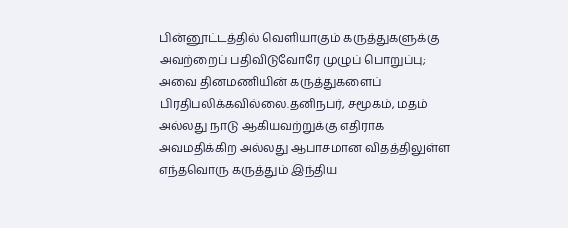பின்னூட்டத்தில் வெளியாகும் கருத்துகளுக்கு அவற்றைப் பதிவிடுவோரே முழுப் பொறுப்பு; அவை தினமணியின் கருத்துகளைப் பிரதிபலிக்கவில்லை.தனிநபர், சமூகம், மதம் அல்லது நாடு ஆகியவற்றுக்கு எதிராக அவமதிக்கிற அல்லது ஆபாசமான விதத்திலுள்ள எந்தவொரு கருத்தும் இந்திய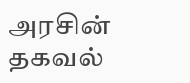அரசின் தகவல்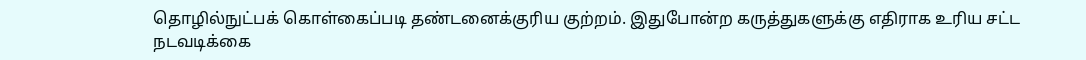தொழில்நுட்பக் கொள்கைப்படி தண்டனைக்குரிய குற்றம். இதுபோன்ற கருத்துகளுக்கு எதிராக உரிய சட்ட நடவடிக்கை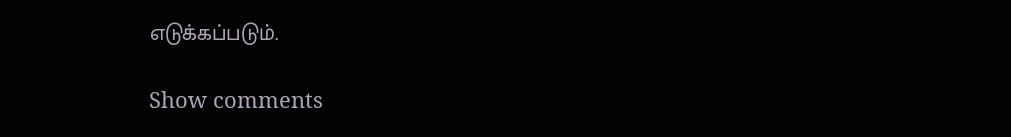எடுக்கப்படும்.

Show comments